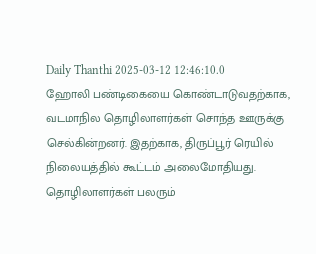Daily Thanthi 2025-03-12 12:46:10.0
ஹோலி பண்டிகையை கொண்டாடுவதற்காக, வடமாநில தொழிலாளர்கள் சொந்த ஊருக்கு செல்கின்றனர். இதற்காக, திருப்பூர் ரெயில் நிலையத்தில் கூட்டம் அலைமோதியது. தொழிலாளர்கள் பலரும்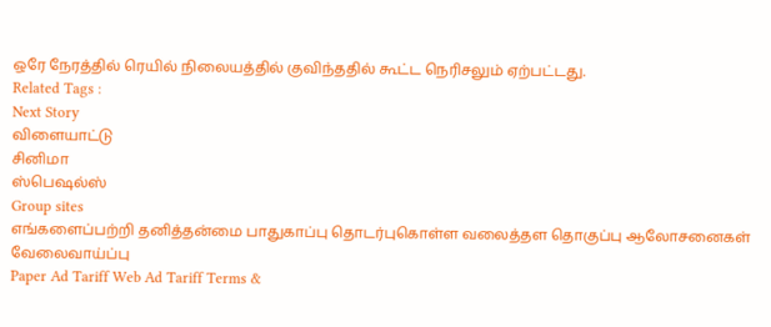ஒரே நேரத்தில் ரெயில் நிலையத்தில் குவிந்ததில் கூட்ட நெரிசலும் ஏற்பட்டது.
Related Tags :
Next Story
விளையாட்டு
சினிமா
ஸ்பெஷல்ஸ்
Group sites
எங்களைப்பற்றி தனித்தன்மை பாதுகாப்பு தொடர்புகொள்ள வலைத்தள தொகுப்பு ஆலோசனைகள் வேலைவாய்ப்பு
Paper Ad Tariff Web Ad Tariff Terms &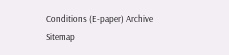Conditions (E-paper) Archive Sitemap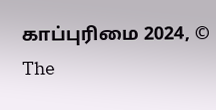காப்புரிமை 2024, © The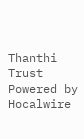Thanthi Trust Powered by Hocalwire